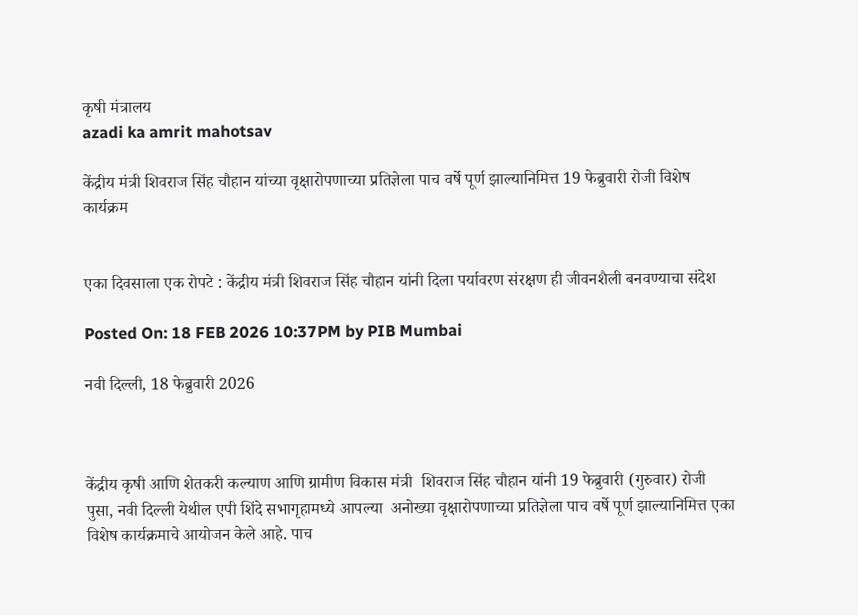कृषी मंत्रालय
azadi ka amrit mahotsav

केंद्रीय मंत्री शिवराज सिंह चौहान यांच्या वृक्षारोपणाच्या प्रतिज्ञेला पाच वर्षे पूर्ण झाल्यानिमित्त 19 फेब्रुवारी रोजी विशेष कार्यक्रम


एका दिवसाला एक रोपटे : केंद्रीय मंत्री शिवराज सिंह चौहान यांनी दिला पर्यावरण संरक्षण ही जीवनशैली बनवण्‍याचा संदेश

Posted On: 18 FEB 2026 10:37PM by PIB Mumbai

नवी दिल्‍ली, 18 फेब्रुवारी 2026



केंद्रीय कृषी आणि शेतकरी कल्याण आणि ग्रामीण विकास मंत्री  शिवराज सिंह चौहान यांनी 19 फेब्रुवारी (गुरुवार) रोजी पुसा, नवी दिल्ली येथील एपी शिंदे सभागृहामध्ये आपल्या  अनोख्या वृक्षारोपणाच्या प्रतिज्ञेला पाच वर्षे पूर्ण झाल्यानिमित्त एका विशेष कार्यक्रमाचे आयोजन केले आहे. पाच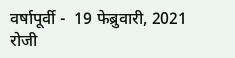वर्षापूर्वी -  19 फेब्रुवारी, 2021 रोजी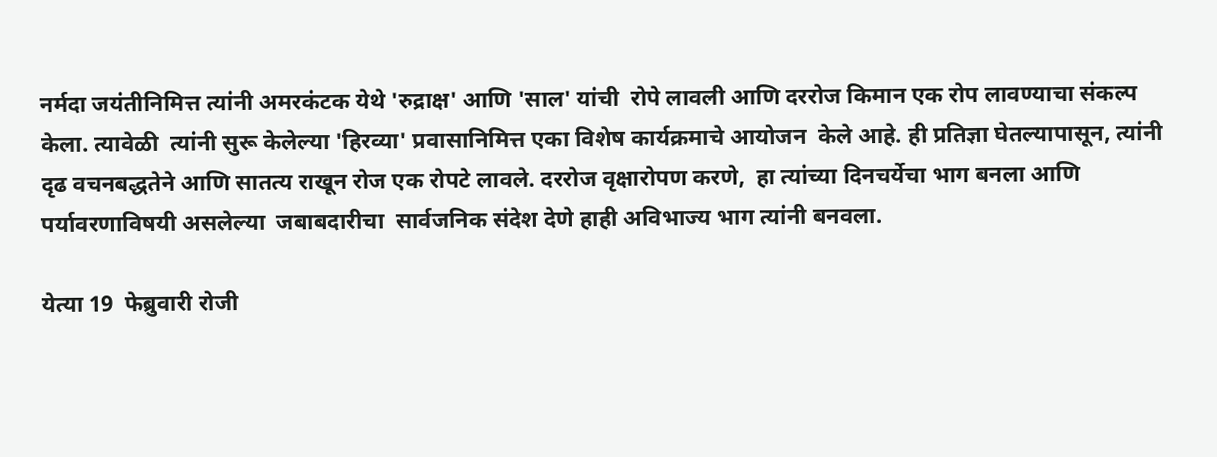नर्मदा जयंतीनिमित्त त्यांनी अमरकंटक येथे 'रुद्राक्ष' आणि 'साल' यांची  रोपे लावली आणि दररोज किमान एक रोप लावण्याचा संकल्प केला. त्यावेळी  त्यांनी सुरू केलेल्या 'हिरव्या' प्रवासानिमित्त एका विशेष कार्यक्रमाचे आयोजन  केले आहे. ही प्रतिज्ञा घेतल्यापासून, त्यांनी दृढ वचनबद्धतेने आणि सातत्य राखून रोज एक रोपटे लावले. दररोज वृक्षारोपण करणे,  हा त्यांच्या दिनचर्येचा भाग बनला आणि पर्यावरणाविषयी असलेल्या  जबाबदारीचा  सार्वजनिक संदेश देणे हाही अविभाज्य भाग त्यांनी बनवला.

येत्या 19  फेब्रुवारी रोजी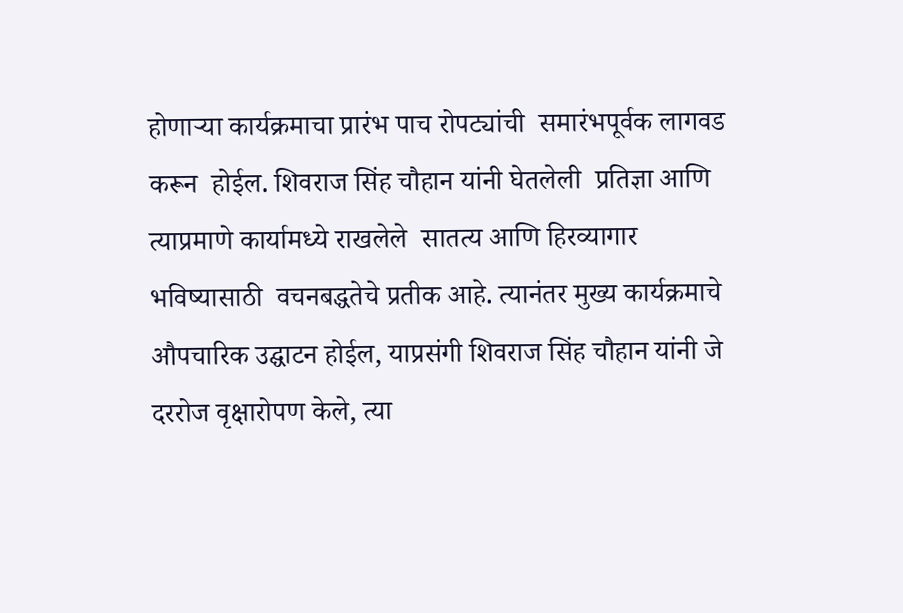होणाऱ्या कार्यक्रमाचा प्रारंभ पाच रोपट्यांची  समारंभपूर्वक लागवड करून  होईल. शिवराज सिंह चौहान यांनी घेतलेली  प्रतिज्ञा आणि त्याप्रमाणे कार्यामध्‍ये राखलेले  सातत्य आणि हिरव्यागार भविष्यासाठी  वचनबद्धतेचे प्रतीक आहे. त्यानंतर मुख्य कार्यक्रमाचे औपचारिक उद्घाटन होईल, याप्रसंगी शिवराज सिंह चौहान यांनी जे दररोज वृक्षारोपण केले, त्‍या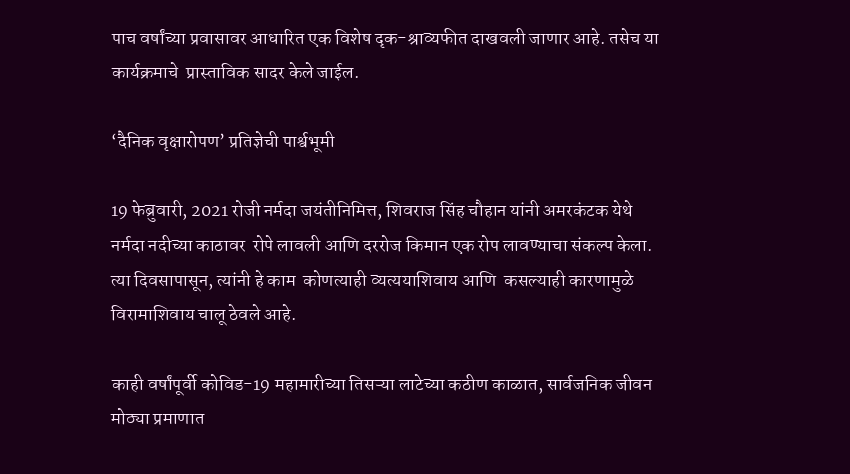पाच वर्षांच्या प्रवासावर आधारित एक विशेष दृक-श्राव्यफीत दाखवली जाणार आहे. तसेच या कार्यक्रमाचे  प्रास्ताविक सादर केले जाईल.

‘दैनिक वृक्षारोपण’ प्रतिज्ञेची पार्श्वभूमी

19 फेब्रुवारी, 2021 रोजी नर्मदा जयंतीनिमित्त, शिवराज सिंह चौहान यांनी अमरकंटक येथे नर्मदा नदीच्या काठावर  रोपे लावली आणि दररोज किमान एक रोप लावण्याचा संकल्प केला. त्या दिवसापासून, त्यांनी हे काम  कोणत्याही व्यत्ययाशिवाय आणि  कसल्याही कारणामुळे  विरामाशिवाय चालू ठेवले आहे.

काही वर्षांपूर्वी कोविड-19 महामारीच्या तिसऱ्या लाटेच्या कठीण काळात, सार्वजनिक जीवन मोठ्या प्रमाणात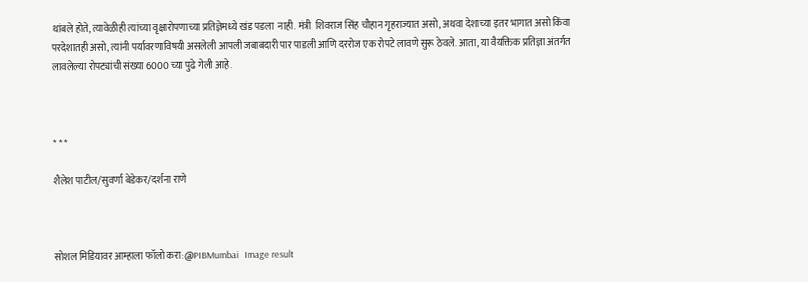थांबले होते, त्यावेळीही त्यांच्या वृक्षारोपणाच्या प्रतिज्ञेमध्‍ये खंड पडला  नाही. मंत्री  शिवराज सिंह चौहान गृहराज्यात असो, अथवा देशाच्या इतर भागात असो किंवा परदेशातही असो, त्यांनी पर्यावरणाविषयी असलेली आपली जबाबदारी पार पाडली आणि दररोज एक रोपटे लावणे सुरू ठेवले. आता, या वैयक्तिक प्रतिज्ञा अंतर्गत लावलेल्या रोपट्यांची संख्या 6000 च्या पुढे गेली आहे.



* * *

शैलेश पाटील/सुवर्णा बेडेकर/दर्शना राणे



सोशल मिडियावर आम्हाला फॉलो करा:@PIBMumbai   Image result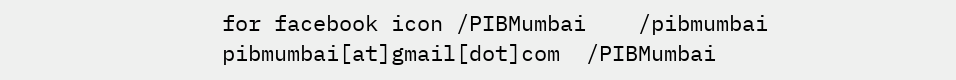for facebook icon /PIBMumbai    /pibmumbai  pibmumbai[at]gmail[dot]com  /PIBMumbai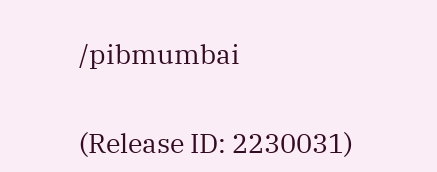/pibmumbai


(Release ID: 2230031)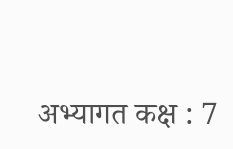अभ्यागत कक्ष : 7